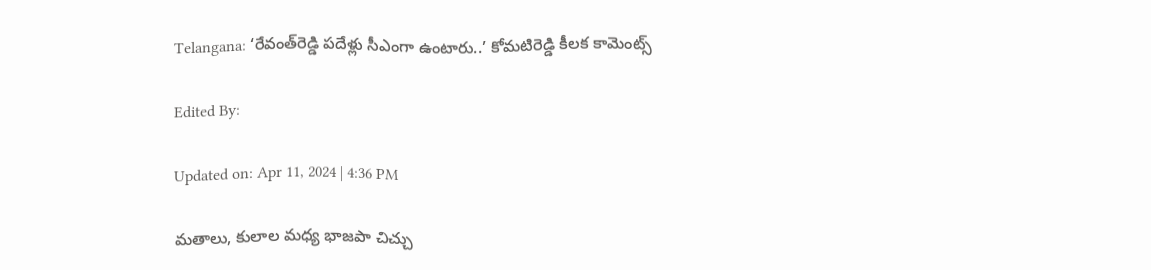Telangana: ‘రేవంత్‌రెడ్డి పదేళ్లు సీఎంగా ఉంటారు..’ కోమటిరెడ్డి కీలక కామెంట్స్

Edited By:

Updated on: Apr 11, 2024 | 4:36 PM

మతాలు, కులాల మధ్య భాజపా చిచ్చు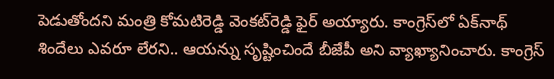పెడుతోందని మంత్రి కోమటిరెడ్డి వెంకట్‌రెడ్డి ఫైర్ అయ్యారు. కాంగ్రెస్‌లో ఏక్‌నాథ్‌ శిందేలు ఎవరూ లేరని.. ఆయన్ను సృష్టించిందే బీజేపీ అని వ్యాఖ్యానించారు. కాంగ్రెస్‌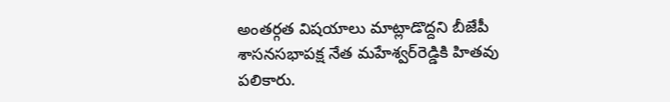అంతర్గత విషయాలు మాట్లాడొద్దని బీజేపీ శాసనసభాపక్ష నేత మహేశ్వర్‌రెడ్డికి హితవు పలికారు.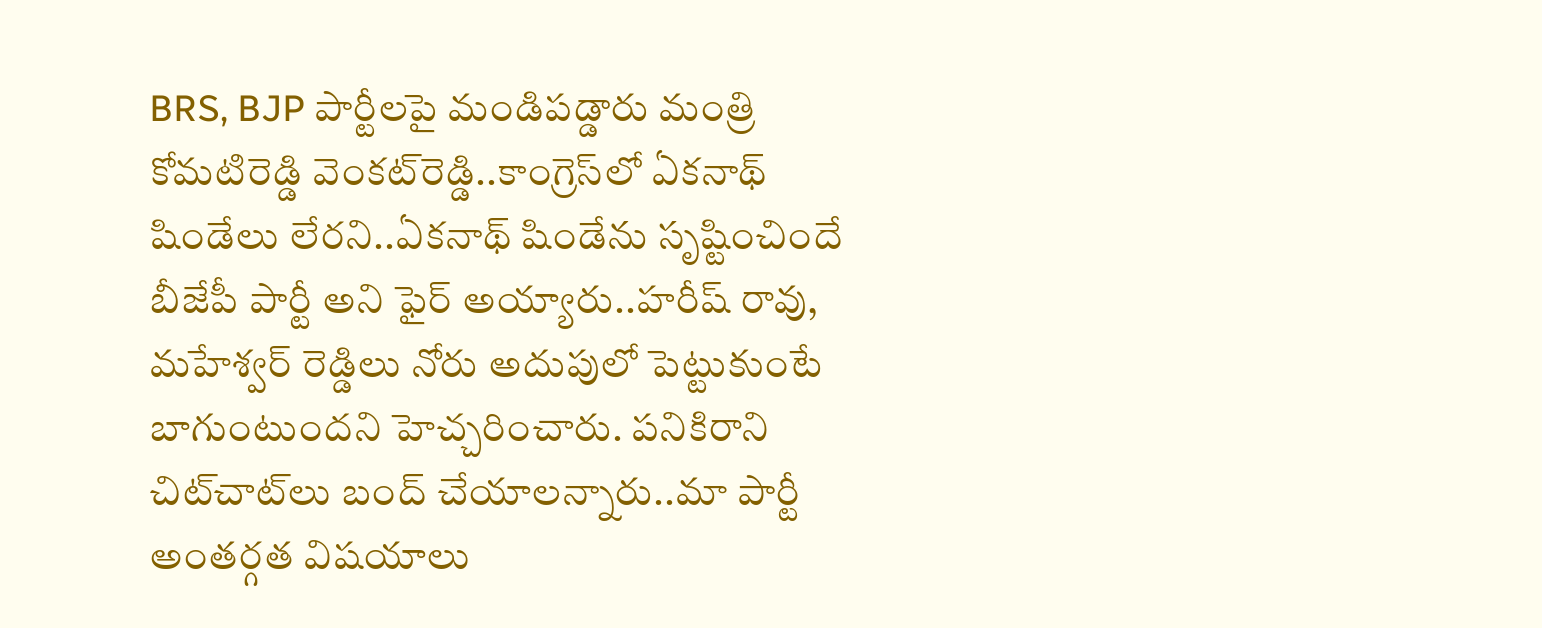BRS, BJP పార్టీలపై మండిపడ్డారు మంత్రి కోమటిరెడ్డి వెంకట్‌రెడ్డి..కాంగ్రెస్‌లో ఏకనాథ్ షిండేలు లేరని..ఏకనాథ్ షిండేను సృష్టించిందే బీజేపీ పార్టీ అని ఫైర్‌ అయ్యారు..హరీష్ రావు, మహేశ్వర్ రెడ్డిలు నోరు అదుపులో పెట్టుకుంటే బాగుంటుందని హెచ్చరించారు. పనికిరాని చిట్‌చాట్‌లు బంద్ చేయాలన్నారు..మా పార్టీ అంతర్గత విషయాలు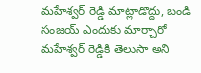మహేశ్వర్ రెడ్డి మాట్లాడొద్దు, బండి సంజయ్ ఎందుకు మార్చారో మహేశ్వర్ రెడ్డికి తెలుసా అని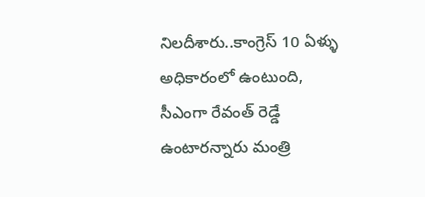నిలదీశారు..కాంగ్రెస్ 10 ఏళ్ళు అధికారంలో ఉంటుంది, సీఎంగా రేవంత్ రెడ్డే ఉంటారన్నారు మంత్రి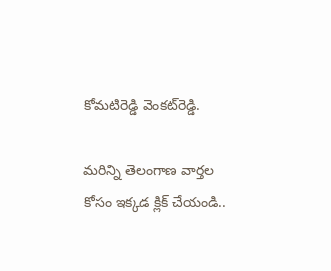కోమటిరెడ్డి వెంకట్‌రెడ్డి.

మరిన్ని తెలంగాణ వార్తల కోసం ఇక్కడ క్లిక్ చేయండి..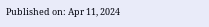Published on: Apr 11, 2024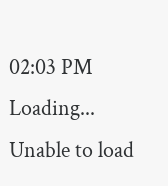02:03 PM
Loading...
Unable to load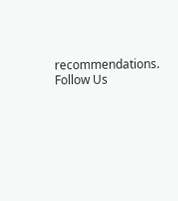recommendations.
Follow Us